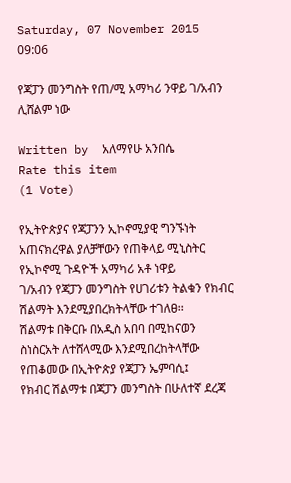Saturday, 07 November 2015 09:06

የጃፓን መንግስት የጠ/ሚ አማካሪ ንዋይ ገ/አብን ሊሸልም ነው

Written by  አለማየሁ አንበሴ
Rate this item
(1 Vote)

የኢትዮጵያና የጃፓንን ኢኮኖሚያዊ ግንኙነት አጠናክረዋል ያለቻቸውን የጠቅላይ ሚኒስትር የኢኮኖሚ ጉዳዮች አማካሪ አቶ ነዋይ
ገ/አብን የጃፓን መንግስት የሀገሪቱን ትልቁን የክብር ሽልማት እንደሚያበረክትላቸው ተገለፀ፡፡
ሽልማቱ በቅርቡ በአዲስ አበባ በሚከናወን ስነስርአት ለተሸላሚው እንደሚበረከትላቸው የጠቆመው በኢትዮጵያ የጃፓን ኤምባሲ፤
የክብር ሽልማቱ በጃፓን መንግስት በሁለተኛ ደረጃ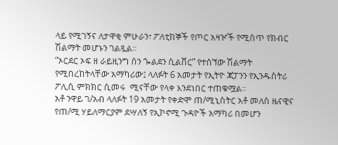ላይ የሚገኝና ለታዋቂ ምሁራን፣ ፖለቲከኞች የጦር አዛዦች የሚሰጥ የክብር ሽልማት መሆኑን ገልጿል፡፡
“ኦርደር ኦፍ ዘ ራይዚንግ ሰን ጐልደን ሲልቨር” የተሰኘው ሽልማት የሚበረከትላቸው አማካሪው፤ ላለፉት 6 አመታት የኢትዮ ጃፓንን የኢንዱስትሪ ፖሊሲ ምክክር ሲመሩ  ሚናቸው የላቀ እንደነበር ተጠቁሟል፡፡
አቶ ንዋይ ገ/አብ ላለፉት 19 አመታት የቀድሞ ጠ/ሚኒስትር አቶ መለስ ዜናዊና የጠ/ሚ ሃይለማርያም ደሣለኝ የኢኮኖሚ ጉዳዮች አማካሪ በመሆን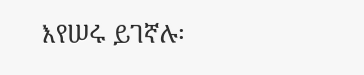እየሠሩ ይገኛሉ፡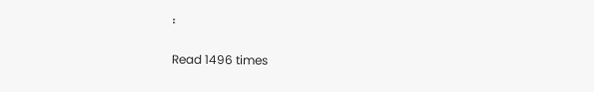፡

Read 1496 times